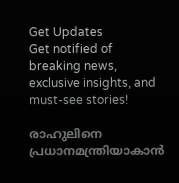Get Updates
Get notified of breaking news, exclusive insights, and must-see stories!

രാഹുലിനെ പ്രധാനമന്ത്രിയാകാൻ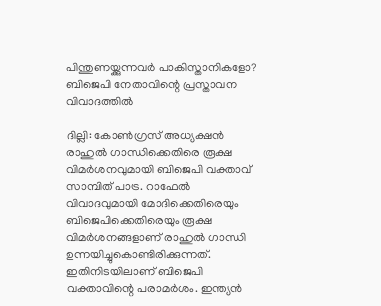പിന്തുണയ്ക്കുന്നവർ പാകിസ്താനികളോ? ബിജെപി നേതാവിന്റെ പ്രസ്താവന വിവാദത്തിൽ

ദില്ലി: കോൺഗ്രസ് അധ്യക്ഷൻ രാഹുൽ ഗാന്ധിക്കെതിരെ രൂക്ഷ വിമർശനവുമായി ബിജെപി വക്താവ് സാമ്പിത് പാട്ര. റാഫേൽ വിവാദവുമായി മോദിക്കെതിരെയും ബിജെപിക്കെതിരെയും രൂക്ഷ വിമർശനങ്ങളാണ് രാഹുൽ ഗാന്ധി ഉന്നയിച്ചുകൊണ്ടിരിക്കുന്നത്. ഇതിനിടയിലാണ് ബിജെപി വക്താവിന്റെ പരാമർശം. ഇന്ത്യൻ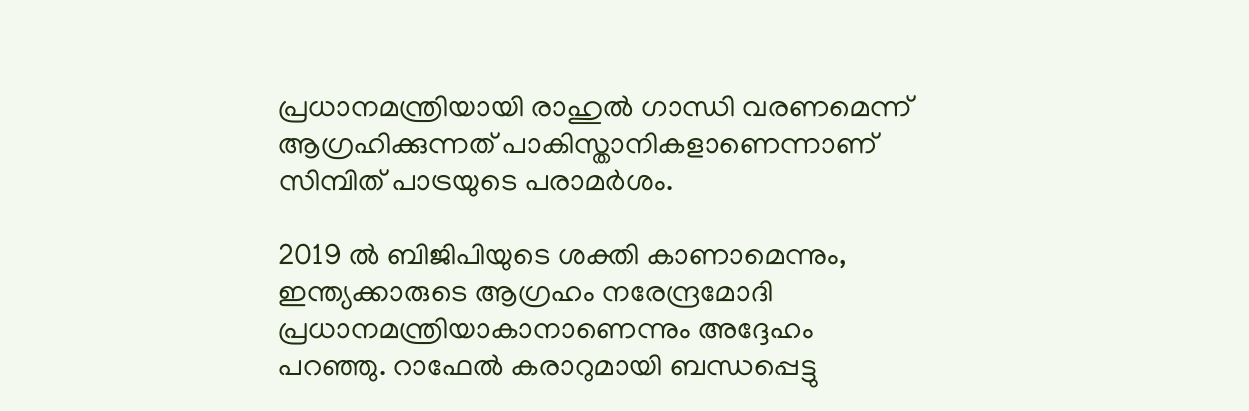പ്രധാനമന്ത്രിയായി രാഹുൽ ഗാന്ധി വരണമെന്ന് ആഗ്രഹിക്കുന്നത് പാകിസ്താനികളാണെന്നാണ് സിമ്പിത് പാട്രയുടെ പരാമർശം.

2019 ല്‍ ബിജിപിയുടെ ശക്തി കാണാമെന്നും, ഇന്ത്യക്കാരുടെ ആഗ്രഹം നരേന്ദ്രമോദി പ്രധാനമന്ത്രിയാകാനാണെന്നും അദ്ദേഹം പറഞ്ഞു. റാഫേല്‍ കരാറുമായി ബന്ധപ്പെട്ടു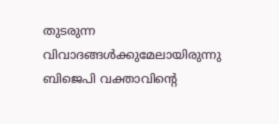തുടരുന്ന വിവാദങ്ങള്‍ക്കുമേലായിരുന്നു ബിജെപി വക്താവിന്റെ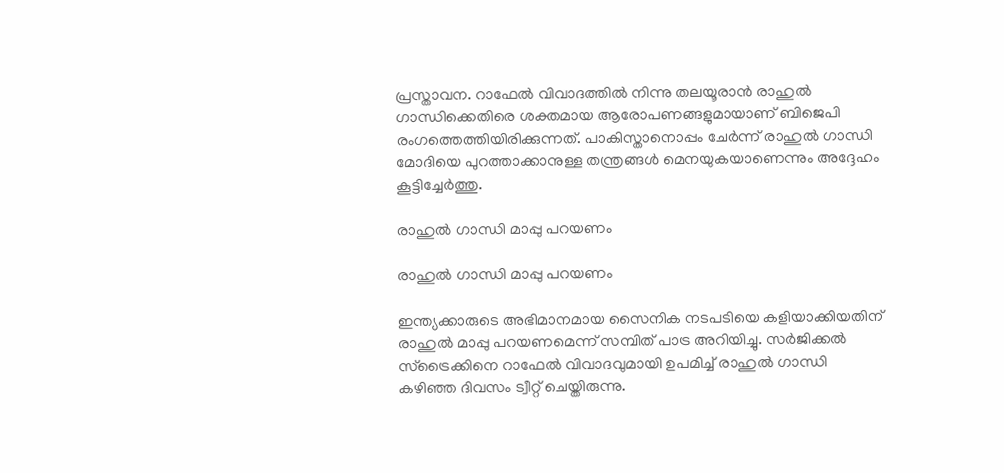പ്രസ്താവന. റാഫേല്‍ വിവാദത്തില്‍ നിന്നു തലയൂരാന്‍ രാഹുല്‍ ഗാന്ധിക്കെതിരെ ശക്തമായ ആരോപണങ്ങളുമായാണ് ബിജെപി രംഗത്തെത്തിയിരിക്കുന്നത്. പാകിസ്താനൊപ്പം ചേര്‍ന്ന് രാഹുല്‍ ഗാന്ധി മോദിയെ പുറത്താക്കാനുള്ള തന്ത്രങ്ങള്‍ മെനയുകയാണെന്നും അദ്ദേഹം കൂട്ടിച്ചേർത്തു.

രാഹുൽ ഗാന്ധി മാപ്പു പറയണം

രാഹുൽ ഗാന്ധി മാപ്പു പറയണം

ഇന്ത്യക്കാരുടെ അഭിമാനമായ സൈനിക നടപടിയെ കളിയാക്കിയതിന് രാഹുല്‍ മാപ്പു പറയണമെന്ന് സമ്പിത് പാട്ര അറിയിച്ചു. സര്‍ജിക്കല്‍ സ്ട്രൈക്കിനെ റാഫേല്‍ വിവാദവുമായി ഉപമിച്ച് രാഹുൽ ഗാന്ധി കഴിഞ്ഞ ദിവസം ട്വീറ്റ് ചെയ്തിരുന്നു.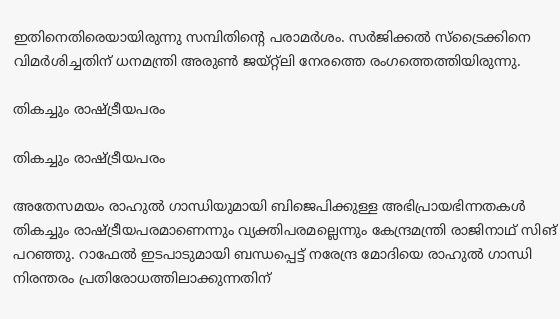ഇതിനെതിരെയായിരുന്നു സമ്പിതിന്റെ പരാമർശം. സര്‍ജിക്കല്‍ സ്ട്രൈക്കിനെ വിമര്‍ശിച്ചതിന് ധനമന്ത്രി അരുണ്‍ ജയ്റ്റ്ലി നേരത്തെ രംഗത്തെത്തിയിരുന്നു.

തികച്ചും രാഷ്ട്രീയപരം

തികച്ചും രാഷ്ട്രീയപരം

അതേസമയം രാഹുല്‍ ഗാന്ധിയുമായി ബിജെപിക്കുള്ള അഭിപ്രായഭിന്നതകള്‍ തികച്ചും രാഷ്ട്രീയപരമാണെന്നും വ്യക്തിപരമല്ലെന്നും കേന്ദ്രമന്ത്രി രാജിനാഥ് സിങ് പറഞ്ഞു. റാഫേല്‍ ഇടപാടുമായി ബന്ധപ്പെട്ട് നരേന്ദ്ര മോദിയെ രാഹുല്‍ ഗാന്ധി നിരന്തരം പ്രതിരോധത്തിലാക്കുന്നതിന്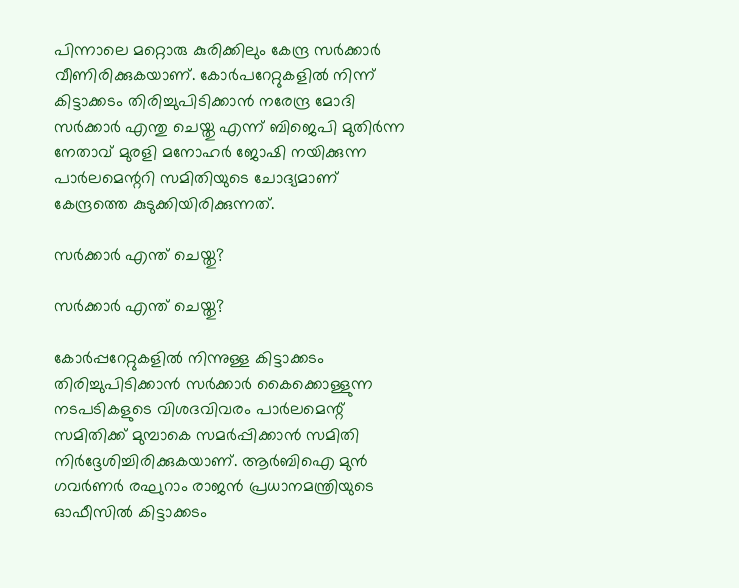പിന്നാലെ മറ്റൊരു കുരിക്കിലും കേന്ദ്ര സർക്കാർ വീണിരിക്കുകയാണ്. കോര്‍പറേറ്റുകളില്‍ നിന്ന് കിട്ടാക്കടം തിരിച്ചുപിടിക്കാന്‍ നരേന്ദ്ര മോദി സര്‍ക്കാര്‍ എന്തു ചെയ്തു എന്ന് ബിജെപി മുതിര്‍ന്ന നേതാവ് മുരളി മനോഹര്‍ ജോഷി നയിക്കുന്ന പാര്‍ലമെന്ററി സമിതിയുടെ ചോദ്യമാണ് കേന്ദ്രത്തെ കുടുക്കിയിരിക്കുന്നത്.

സർക്കാർ എന്ത് ചെയ്തു?

സർക്കാർ എന്ത് ചെയ്തു?

കോര്‍പ്പറേറ്റുകളില്‍ നിന്നുള്ള കിട്ടാക്കടം തിരിച്ചുപിടിക്കാന്‍ സര്‍ക്കാര്‍ കൈക്കൊള്ളുന്ന നടപടികളുടെ വിശദവിവരം പാര്‍ലമെന്റ് സമിതിക്ക് മുമ്പാകെ സമര്‍പ്പിക്കാന്‍ സമിതി നിര്‍ദ്ദേശിച്ചിരിക്കുകയാണ്. ആര്‍ബിഐ മുന്‍ ഗവര്‍ണര്‍ രഘുറാം രാജന്‍ പ്രധാനമന്ത്രിയുടെ ഓഫീസില്‍ കിട്ടാക്കടം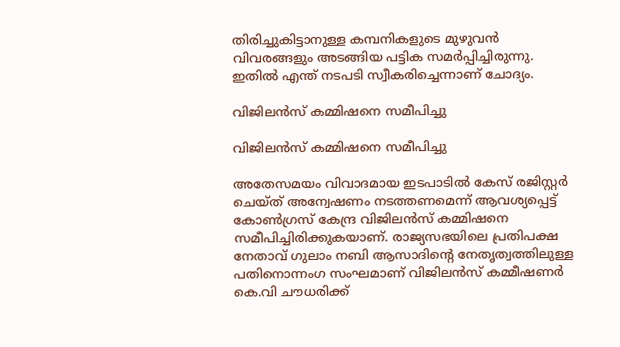തിരിച്ചുകിട്ടാനുള്ള കമ്പനികളുടെ മുഴുവന്‍ വിവരങ്ങളും അടങ്ങിയ പട്ടിക സമര്‍പ്പിച്ചിരുന്നു. ഇതിൽ എന്ത് നടപടി സ്വീകരിച്ചെന്നാണ് ചോദ്യം.

വിജിലന്‍സ് കമ്മിഷനെ സമീപിച്ചു

വിജിലന്‍സ് കമ്മിഷനെ സമീപിച്ചു

അതേസമയം വിവാദമായ ഇടപാടില്‍ കേസ് രജിസ്റ്റര്‍ ചെയ്ത് അന്വേഷണം നടത്തണമെന്ന് ആവശ്യപ്പെട്ട് കോണ്‍ഗ്രസ് കേന്ദ്ര വിജിലന്‍സ് കമ്മിഷനെ സമീപിച്ചിരിക്കുകയാണ്. രാജ്യസഭയിലെ പ്രതിപക്ഷ നേതാവ് ഗുലാം നബി ആസാദിന്റെ നേതൃത്വത്തിലുള്ള പതിനൊന്നംഗ സംഘമാണ് വിജിലന്‍സ് കമ്മീഷണര്‍ കെ.വി ചൗധരിക്ക്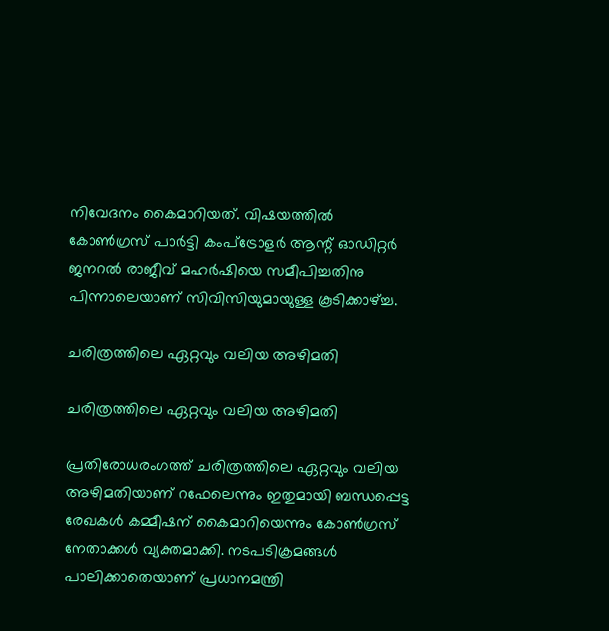നിവേദനം കൈമാറിയത്. വിഷയത്തില്‍ കോണ്‍ഗ്രസ് പാര്‍ട്ടി കംപ്‌ട്രോളര്‍ ആന്റ് ഓഡിറ്റര്‍ ജനറല്‍ രാജീവ് മഹര്‍ഷിയെ സമീപിച്ചതിനു പിന്നാലെയാണ് സിവിസിയുമായുള്ള കൂടിക്കാഴ്ച്ച.

ചരിത്രത്തിലെ ഏറ്റവും വലിയ അഴിമതി

ചരിത്രത്തിലെ ഏറ്റവും വലിയ അഴിമതി

പ്രതിരോധരംഗത്ത് ചരിത്രത്തിലെ ഏറ്റവും വലിയ അഴിമതിയാണ് റഫേലെന്നും ഇതുമായി ബന്ധപ്പെട്ട രേഖകള്‍ കമ്മീഷന് കൈമാറിയെന്നും കോണ്‍ഗ്രസ് നേതാക്കള്‍ വ്യക്തമാക്കി. നടപടിക്രമങ്ങള്‍ പാലിക്കാതെയാണ് പ്രധാനമന്ത്രി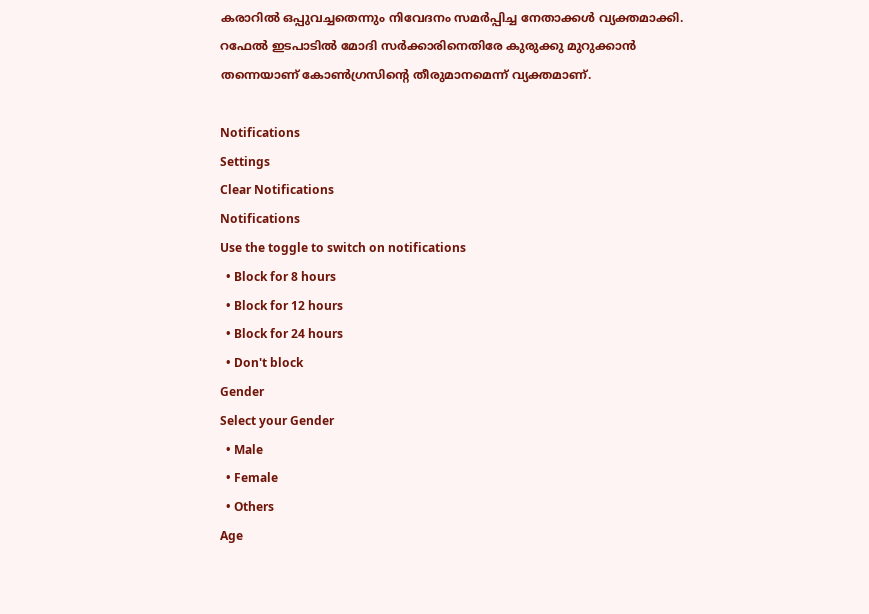കരാറില്‍ ഒപ്പുവച്ചതെന്നും നിവേദനം സമര്‍പ്പിച്ച നേതാക്കള്‍ വ്യക്തമാക്കി. റഫേല്‍ ഇടപാടില്‍ മോദി സര്‍ക്കാരിനെതിരേ കുരുക്കു മുറുക്കാൻ തന്നെയാണ് കോൺഗ്രസിന്റെ തീരുമാനമെന്ന് വ്യക്തമാണ്.

Notifications
Settings
Clear Notifications
Notifications
Use the toggle to switch on notifications
  • Block for 8 hours
  • Block for 12 hours
  • Block for 24 hours
  • Don't block
Gender
Select your Gender
  • Male
  • Female
  • Others
Age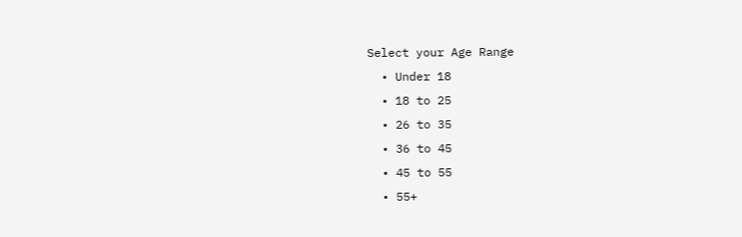Select your Age Range
  • Under 18
  • 18 to 25
  • 26 to 35
  • 36 to 45
  • 45 to 55
  • 55+